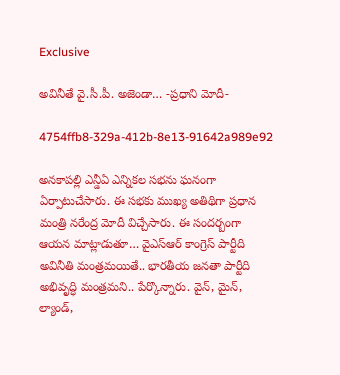Exclusive

అవినీతే వై.సీ.పీ. అజెండా… -ప్రధాని మోదీ-

4754ffb8-329a-412b-8e13-91642a989e92

అనకాపల్లి ఎన్డీఏ ఎన్నికల సభను ఘనంగా ఏర్పాటుచేసారు. ఈ సభకు ముఖ్య అతిథిగా ప్రధాన మంత్రి నరేంద్ర మోదీ విచ్చేసారు. ఈ సందర్బంగా ఆయన మాట్లాడుతూ… వైఎస్ఆర్ కాంగ్రెస్ పార్టీది అవినీతి మంత్రమయితే.. భారతీయ జనతా పార్టీది అభివృద్ధి మంత్రమని.. పేర్కొన్నారు. వైన్, మైన్, ల్యాండ్,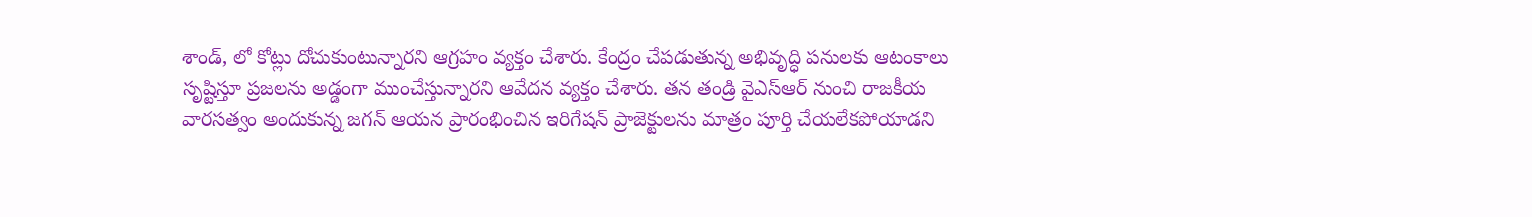శాండ్, లో కోట్లు దోచుకుంటున్నారని ఆగ్రహం వ్యక్తం చేశారు. కేంద్రం చేపడుతున్న అభివృద్ధి పనులకు ఆటంకాలు సృష్టిస్తూ ప్రజలను అడ్డంగా ముంచేస్తున్నారని ఆవేదన వ్యక్తం చేశారు. తన తండ్రి వైఎస్ఆర్ నుంచి రాజకీయ వారసత్వం అందుకున్న జగన్ ఆయన ప్రారంభించిన ఇరిగేషన్ ప్రాజెక్టులను మాత్రం పూర్తి చేయలేకపోయాడని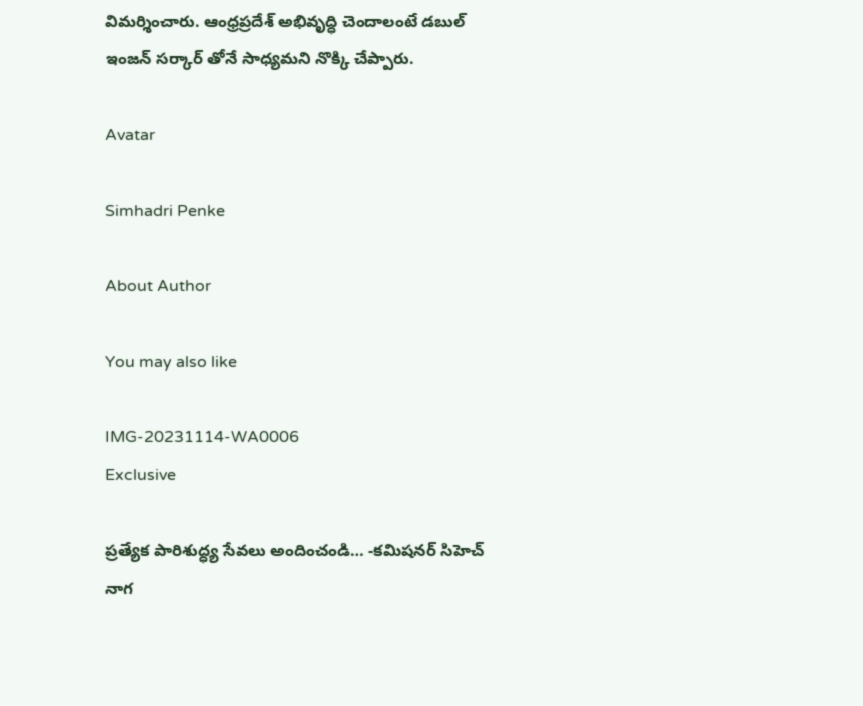విమర్శించారు. ఆంధ్రప్రదేశ్ అభివృద్ధి చెందాలంటే డబుల్ ఇంజన్ సర్కార్ తోనే సాధ్యమని నొక్కి చేప్పారు.

Avatar

Simhadri Penke

About Author

You may also like

IMG-20231114-WA0006
Exclusive

ప్రత్యేక పారిశుద్ధ్య సేవలు అందించండి… -కమిషనర్ సిహెచ్ నాగ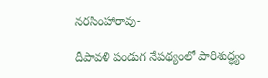నరసింహారావు-

దీపావళి పండుగ నేపథ్యంలో పారిశుద్ధ్యం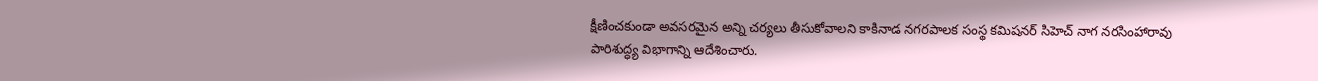క్షీణించకుండా అవసరమైన అన్ని చర్యలు తీసుకోవాలని కాకినాడ నగరపాలక సంస్థ కమిషనర్ సిహెచ్ నాగ నరసింహారావు పారిశుద్ధ్య విభాగాన్ని ఆదేశించారు.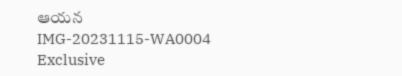ఆయన
IMG-20231115-WA0004
Exclusive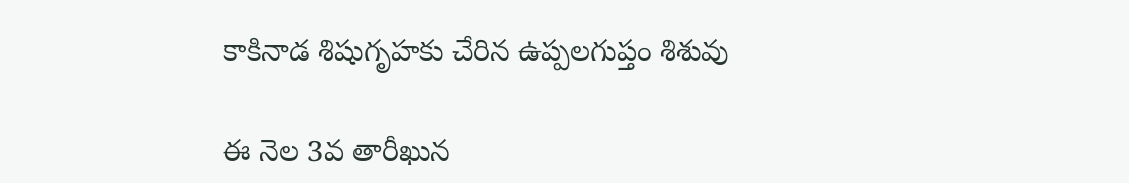కాకినాడ శిషుగృహకు చేరిన ఉప్పలగుప్తం శిశువు

ఈ నెల 3వ తారీఖున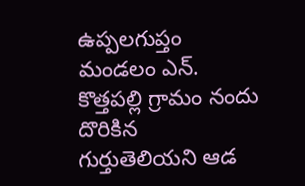ఉప్పలగుప్తం మండలం ఎన్. కొత్తపల్లి గ్రామం నందు దొరికిన గుర్తుతెలియని ఆడ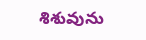శిశువును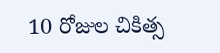10 రోజుల చికిత్స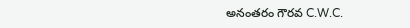అనంతరం గౌరవ C.W.C.